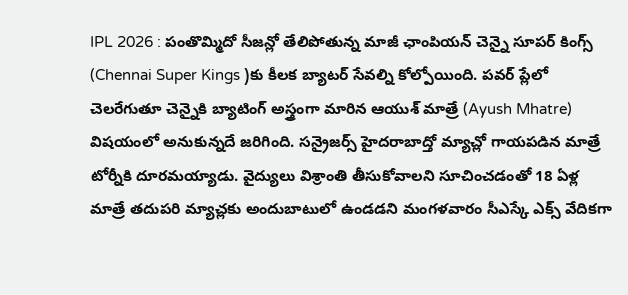IPL 2026 : పంతొమ్మిదో సీజన్లో తేలిపోతున్న మాజీ ఛాంపియన్ చెన్నై సూపర్ కింగ్స్ (Chennai Super Kings )కు కీలక బ్యాటర్ సేవల్ని కోల్పోయింది. పవర్ ప్లేలో చెలరేగుతూ చెన్నైకి బ్యాటింగ్ అస్త్రంగా మారిన ఆయుశ్ మాత్రే (Ayush Mhatre) విషయంలో అనుకున్నదే జరిగింది. సన్రైజర్స్ హైదరాబాద్తో మ్యాచ్లో గాయపడిన మాత్రే టోర్నీకి దూరమయ్యాడు. వైద్యులు విశ్రాంతి తీసుకోవాలని సూచించడంతో 18 ఏళ్ల మాత్రే తదుపరి మ్యాచ్లకు అందుబాటులో ఉండడని మంగళవారం సీఎస్కే ఎక్స్ వేదికగా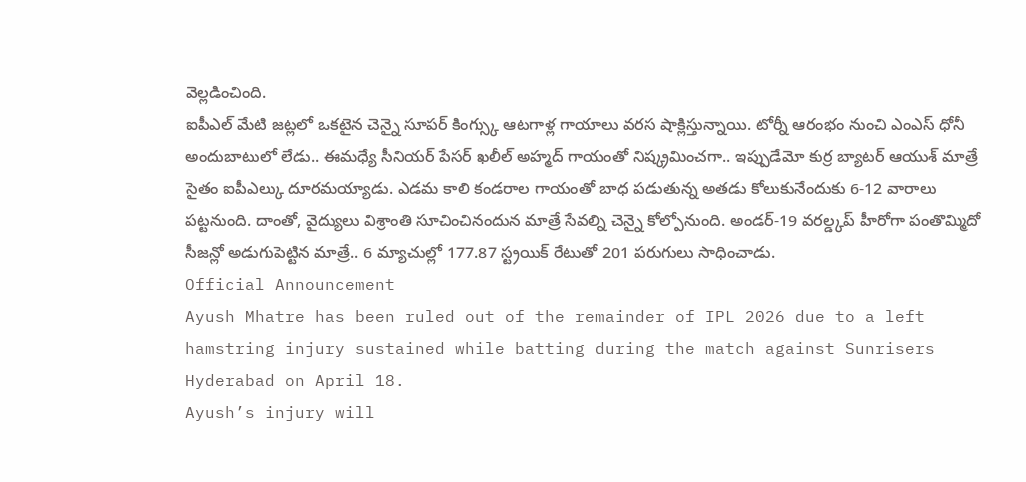వెల్లడించింది.
ఐపీఎల్ మేటి జట్లలో ఒకటైన చెన్నై సూపర్ కింగ్స్కు ఆటగాళ్ల గాయాలు వరస షాక్లిస్తున్నాయి. టోర్నీ ఆరంభం నుంచి ఎంఎస్ ధోనీ అందుబాటులో లేడు.. ఈమధ్యే సీనియర్ పేసర్ ఖలీల్ అహ్మద్ గాయంతో నిష్క్రమించగా.. ఇప్పుడేమో కుర్ర బ్యాటర్ ఆయుశ్ మాత్రే సైతం ఐపీఎల్కు దూరమయ్యాడు. ఎడమ కాలి కండరాల గాయంతో బాధ పడుతున్న అతడు కోలుకునేందుకు 6-12 వారాలు పట్టనుంది. దాంతో, వైద్యులు విశ్రాంతి సూచించినందున మాత్రే సేవల్ని చెన్నై కోల్పోనుంది. అండర్-19 వరల్డ్కప్ హీరోగా పంతొమ్మిదో సీజన్లో అడుగుపెట్టిన మాత్రే.. 6 మ్యాచుల్లో 177.87 స్ట్రయిక్ రేటుతో 201 పరుగులు సాధించాడు.
Official Announcement
Ayush Mhatre has been ruled out of the remainder of IPL 2026 due to a left hamstring injury sustained while batting during the match against Sunrisers Hyderabad on April 18.
Ayush’s injury will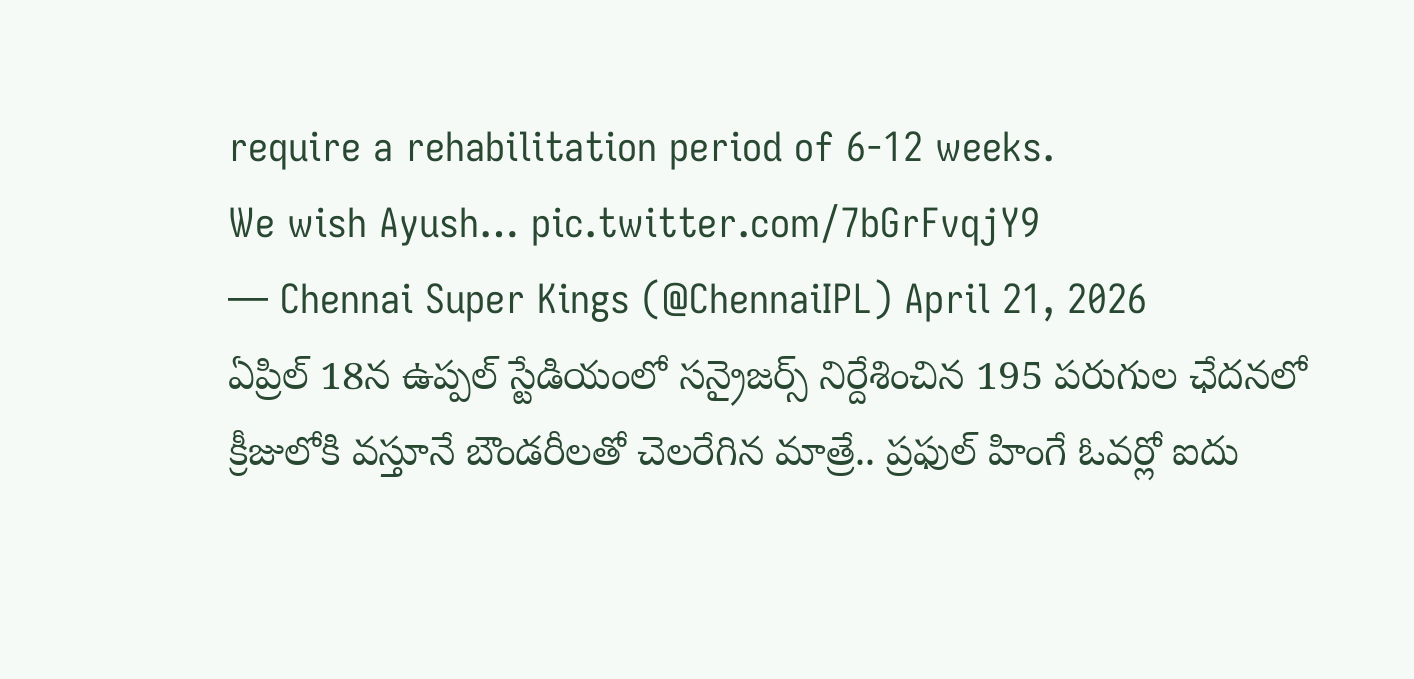require a rehabilitation period of 6-12 weeks.
We wish Ayush… pic.twitter.com/7bGrFvqjY9
— Chennai Super Kings (@ChennaiIPL) April 21, 2026
ఏప్రిల్ 18న ఉప్పల్ స్టేడియంలో సన్రైజర్స్ నిర్దేశించిన 195 పరుగుల ఛేదనలో క్రీజులోకి వస్తూనే బౌండరీలతో చెలరేగిన మాత్రే.. ప్రఫుల్ హింగే ఓవర్లో ఐదు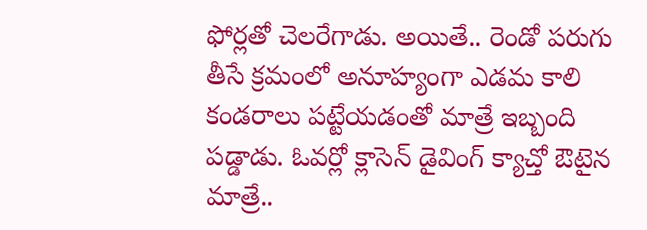ఫోర్లతో చెలరేగాడు. అయితే.. రెండో పరుగు తీసే క్రమంలో అనూహ్యంగా ఎడమ కాలి కండరాలు పట్టేయడంతో మాత్రే ఇబ్బంది పడ్డాడు. ఓవర్లో క్లాసెన్ డైవింగ్ క్యాచ్తో ఔటైన మాత్రే..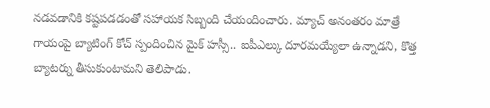నడవడానికి కష్టపడడంతో సహాయక సిబ్బంది చేయందించారు. మ్యాచ్ అనంతరం మాత్రే గాయంపై బ్యాటింగ్ కోచ్ స్పందించిన మైక్ హస్సీ.. ఐపీఎల్కు దూరమయ్యేలా ఉన్నాడని, కొత్త బ్యాటర్ను తీసుకుంటామని తెలిపాడు.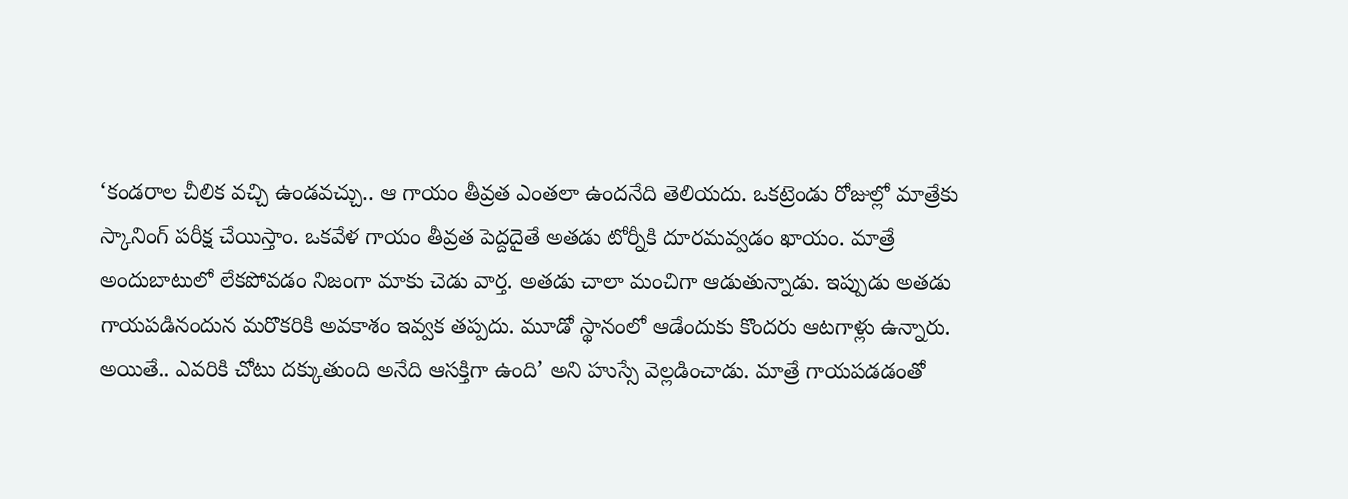‘కండరాల చీలిక వచ్చి ఉండవచ్చు.. ఆ గాయం తీవ్రత ఎంతలా ఉందనేది తెలియదు. ఒకట్రెండు రోజుల్లో మాత్రేకు స్కానింగ్ పరీక్ష చేయిస్తాం. ఒకవేళ గాయం తీవ్రత పెద్దదైతే అతడు టోర్నీకి దూరమవ్వడం ఖాయం. మాత్రే అందుబాటులో లేకపోవడం నిజంగా మాకు చెడు వార్త. అతడు చాలా మంచిగా ఆడుతున్నాడు. ఇప్పుడు అతడు గాయపడినందున మరొకరికి అవకాశం ఇవ్వక తప్పదు. మూడో స్థానంలో ఆడేందుకు కొందరు ఆటగాళ్లు ఉన్నారు. అయితే.. ఎవరికి చోటు దక్కుతుంది అనేది ఆసక్తిగా ఉంది’ అని హుస్సే వెల్లడించాడు. మాత్రే గాయపడడంతో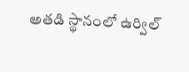అతడి స్థానంలో ఉర్విల్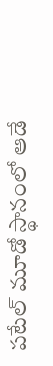పటేల్ మూడో స్థానంలో ఆడే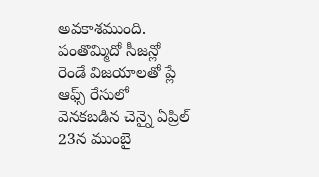అవకాశముంది. పంతొమ్మిదో సీజన్లో రెండే విజయాలతో ప్లే ఆఫ్స్ రేసులో వెనకబడిన చెన్నై ఏప్రిల్ 23న ముంబై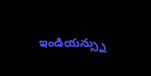ఇండియన్స్ను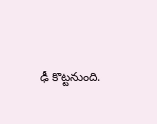ఢీ కొట్టనుంది.